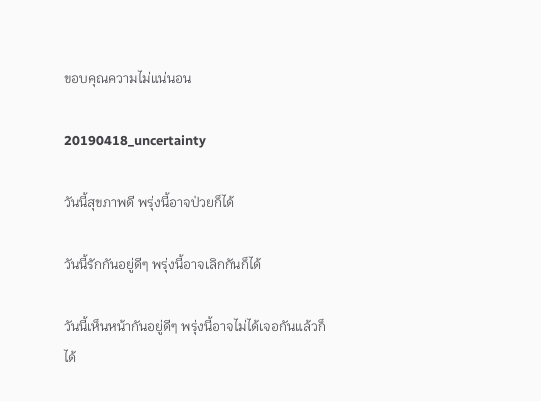ขอบคุณความไม่แน่นอน

20190418_uncertainty

วันนี้สุขภาพดี พรุ่งนี้อาจป่วยก็ได้

วันนี้รักกันอยู่ดีๆ พรุ่งนี้อาจเลิกกันก็ได้

วันนี้เห็นหน้ากันอยู่ดีๆ พรุ่งนี้อาจไม่ได้เจอกันแล้วก็ได้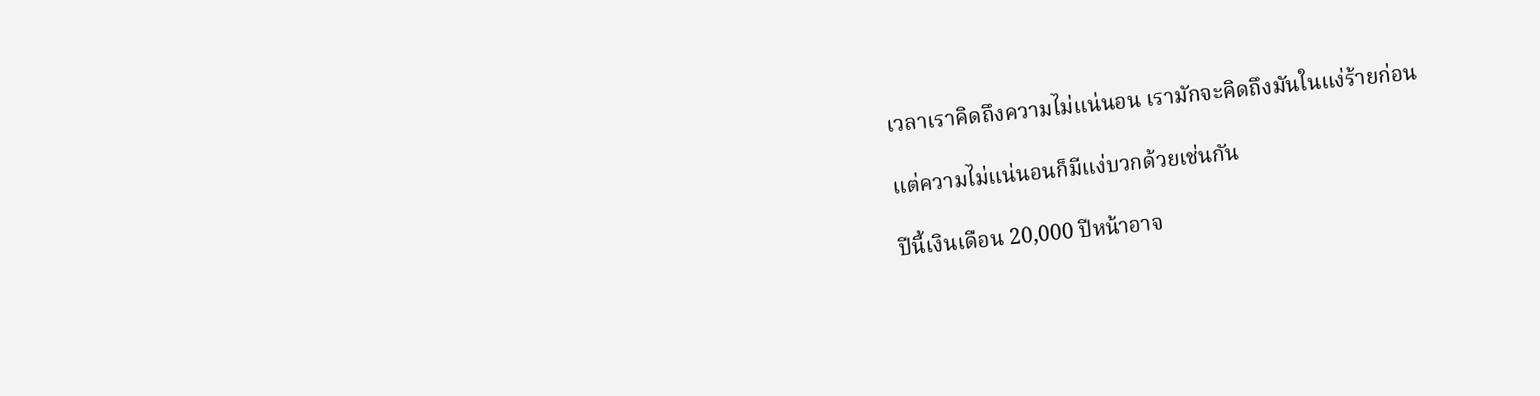เวลาเราคิดถึงความไม่แน่นอน เรามักจะคิดถึงมันในแง่ร้ายก่อน

แต่ความไม่แน่นอนก็มีแง่บวกด้วยเช่นกัน

ปีนี้เงินเดือน 20,000 ปีหน้าอาจ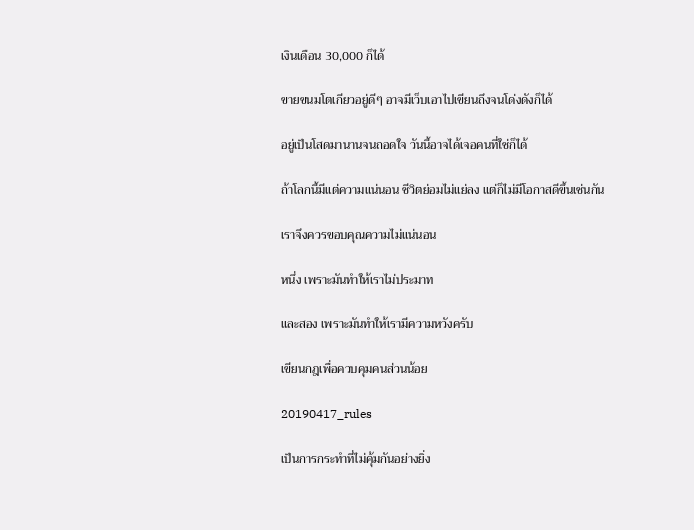เงินเดือน 30,000 ก็ได้

ขายขนมโตเกียวอยู่ดีๆ อาจมีเว็บเอาไปเขียนถึงจนโด่งดังก็ได้

อยู่เป็นโสดมานานจนถอดใจ วันนี้อาจได้เจอคนที่ใช่ก็ได้

ถ้าโลกนี้มีแต่ความแน่นอน ชีวิตย่อมไม่แย่ลง แต่ก็ไม่มีโอกาสดีขึ้นเช่นกัน

เราจึงควรขอบคุณความไม่แน่นอน

หนึ่ง เพราะมันทำให้เราไม่ประมาท

และสอง เพราะมันทำให้เรามีความหวังครับ

เขียนกฎเพื่อควบคุมคนส่วนน้อย

20190417_rules

เป็นการกระทำที่ไม่คุ้มกันอย่างยิ่ง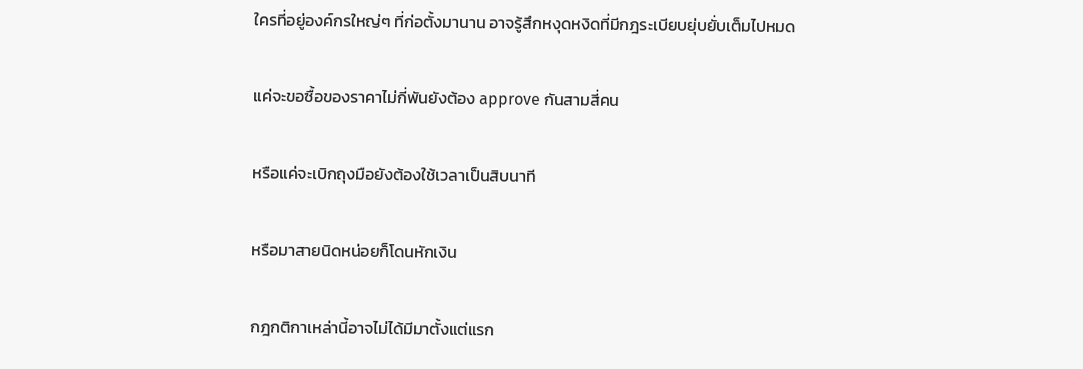ใครที่อยู่องค์กรใหญ่ๆ ที่ก่อตั้งมานาน อาจรู้สึกหงุดหงิดที่มีกฎระเบียบยุ่บยั่บเต็มไปหมด

แค่จะขอซื้อของราคาไม่กี่พันยังต้อง approve กันสามสี่คน

หรือแค่จะเบิกถุงมือยังต้องใช้เวลาเป็นสิบนาที

หรือมาสายนิดหน่อยก็โดนหักเงิน

กฎกติกาเหล่านี้อาจไม่ได้มีมาตั้งแต่แรก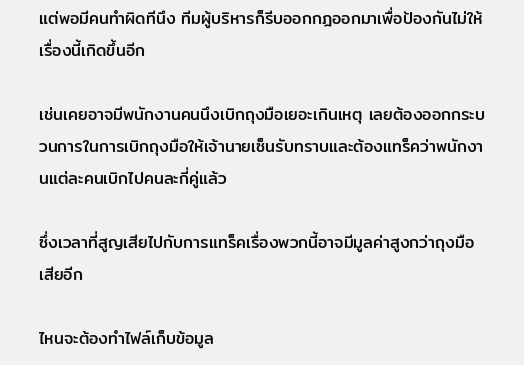แต่พอมีคนทำผิดทีนึง ทีมผู้บริหารก็รีบออกกฎออกมาเพื่อป้องกันไม่ให้เรื่องนี้เกิดขึ้นอีก

เช่นเคยอาจมีพนักงานคนนึงเบิกถุงมือเยอะเกินเหตุ เลยต้องออกกระบวนการในการเบิกถุงมือให้เจ้านายเซ็นรับทราบและต้องแทร็คว่าพนักงานแต่ละคนเบิกไปคนละกี่คู่แล้ว

ซึ่งเวลาที่สูญเสียไปกับการแทร็คเรื่องพวกนี้อาจมีมูลค่าสูงกว่าถุงมือเสียอีก

ไหนจะต้องทำไฟล์เก็บข้อมูล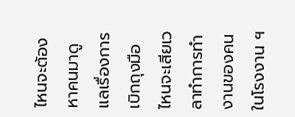ไหนจะต้องหาคนมาดูแลเรื่องการเบิกถุงมือ ไหนจะเสียเวลาทำการทำงานของคนในโรงงาน ฯ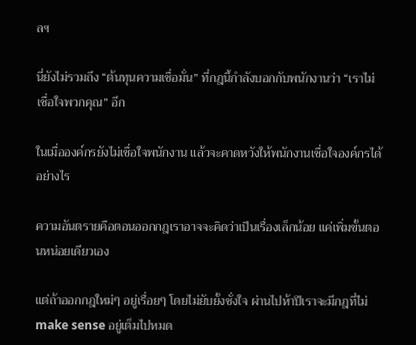ลฯ

นี่ยังไม่รวมถึง “ต้นทุนความเชื่อมั่น” ที่กฎนี้กำลังบอกกับพนักงานว่า “เราไม่เชื่อใจพวกคุณ” อีก

ในเมื่อองค์กรยังไม่เชื่อใจพนักงาน แล้วจะคาดหวังให้พนักงานเชื่อใจองค์กรได้อย่างไร

ความอันตรายคือตอนออกกฎเราอาจจะคิดว่าเป็นเรื่องเล็กน้อย แค่เพิ่มขั้นตอนหน่อยเดียวเอง

แต่ถ้าออกกฎใหม่ๆ อยู่เรื่อยๆ โดยไม่ยับยั้งชั่งใจ ผ่านไปห้าปีเราจะมีกฎที่ไม่ make sense อยู่เต็มไปหมด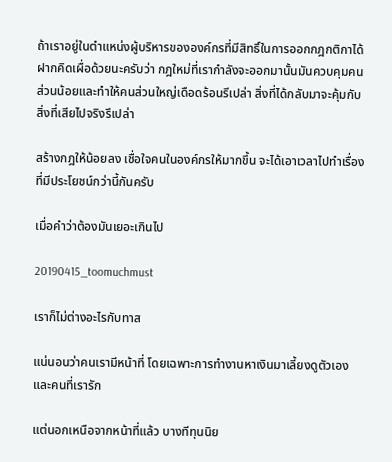ถ้าเราอยู่ในตำแหน่งผู้บริหารขององค์กรที่มีสิทธิ์ในการออกกฎกติกาได้ ฝากคิดเผื่อด้วยนะครับว่า กฎใหม่ที่เรากำลังจะออกมานั้นมันควบคุมคนส่วนน้อยและทำให้คนส่วนใหญ่เดือดร้อนรึเปล่า สิ่งที่ได้กลับมาจะคุ้มกับสิ่งที่เสียไปจริงรึเปล่า

สร้างกฎให้น้อยลง เชื่อใจคนในองค์กรให้มากขึ้น จะได้เอาเวลาไปทำเรื่องที่มีประโยชน์กว่านี้กันครับ

เมื่อคำว่าต้องมันเยอะเกินไป

20190415_toomuchmust

เราก็ไม่ต่างอะไรกับทาส

แน่นอนว่าคนเรามีหน้าที่ โดยเฉพาะการทำงานหาเงินมาเลี้ยงดูตัวเองและคนที่เรารัก

แต่นอกเหนือจากหน้าที่แล้ว บางทีทุนนิย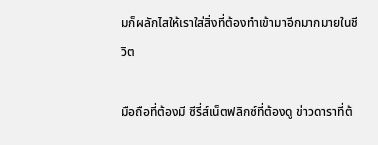มก็ผลักไสให้เราใส่สิ่งที่ต้องทำเข้ามาอีกมากมายในชีวิต

มือถือที่ต้องมี ซีรี่ส์เน็ตฟลิกซ์ที่ต้องดู ข่าวดาราที่ต้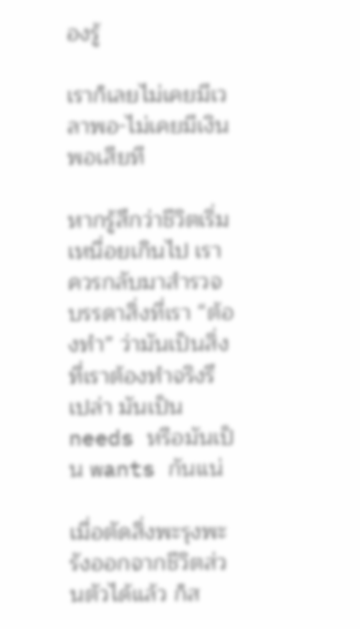องรู้

เราก็เลยไม่เคยมีเวลาพอ-ไม่เคยมีเงินพอเสียที

หากรู้สึกว่าชีวิตเริ่มเหนื่อยเกินไป เราควรกลับมาสำรวจบรรดาสิ่งที่เรา “ต้องทำ” ว่ามันเป็นสิ่งที่เราต้องทำจริงรึเปล่า มันเป็น needs หรือมันเป็น wants กันแน่

เมื่อตัดสิ่งพะรุงพะรังออกจากชีวิตส่วนตัวได้แล้ว ก็ส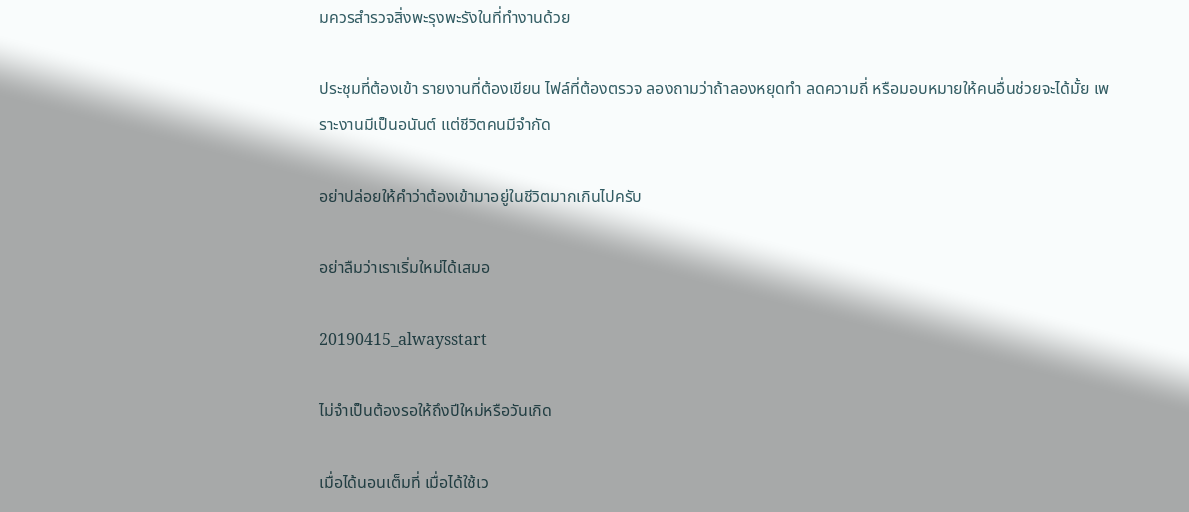มควรสำรวจสิ่งพะรุงพะรังในที่ทำงานด้วย

ประชุมที่ต้องเข้า รายงานที่ต้องเขียน ไฟล์ที่ต้องตรวจ ลองถามว่าถ้าลองหยุดทำ ลดความถี่ หรือมอบหมายให้คนอื่นช่วยจะได้มั้ย เพราะงานมีเป็นอนันต์ แต่ชีวิตคนมีจำกัด

อย่าปล่อยให้คำว่าต้องเข้ามาอยู่ในชีวิตมากเกินไปครับ

อย่าลืมว่าเราเริ่มใหม่ได้เสมอ

20190415_alwaysstart

ไม่จำเป็นต้องรอให้ถึงปีใหม่หรือวันเกิด

เมื่อได้นอนเต็มที่ เมื่อได้ใช้เว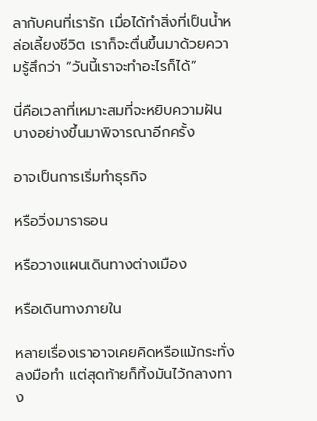ลากับคนที่เรารัก เมื่อได้ทำสิ่งที่เป็นน้ำหล่อเลี้ยงชีวิต เราก็จะตื่นขึ้นมาด้วยความรู้สึกว่า “วันนี้เราจะทำอะไรก็ได้”

นี่คือเวลาที่เหมาะสมที่จะหยิบความฝันบางอย่างขึ้นมาพิจารณาอีกครั้ง

อาจเป็นการเริ่มทำธุรกิจ

หรือวิ่งมาราธอน

หรือวางแผนเดินทางต่างเมือง

หรือเดินทางภายใน

หลายเรื่องเราอาจเคยคิดหรือแม้กระทั่งลงมือทำ แต่สุดท้ายก็ทิ้งมันไว้กลางทาง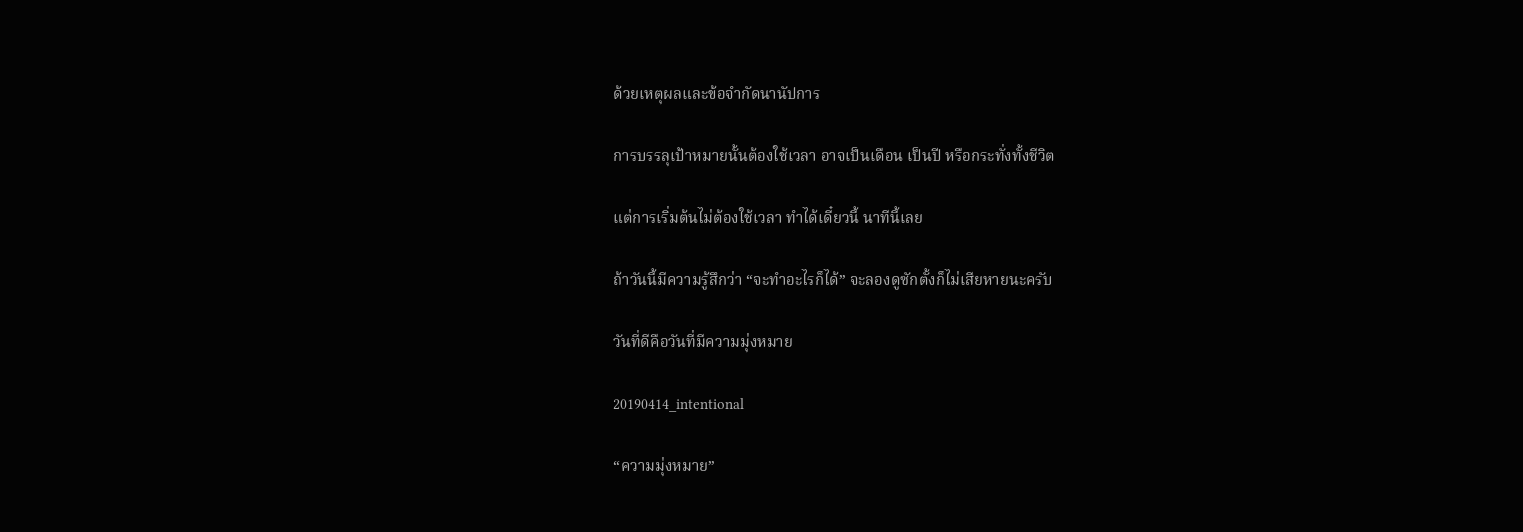ด้วยเหตุผลและข้อจำกัดนานัปการ

การบรรลุเป้าหมายนั้นต้องใช้เวลา อาจเป็นเดือน เป็นปี หรือกระทั่งทั้งชีวิต

แต่การเริ่มต้นไม่ต้องใช้เวลา ทำได้เดี๋ยวนี้ นาทีนี้เลย

ถ้าวันนี้มีความรู้สึกว่า “จะทำอะไรก็ได้” จะลองดูซักตั้งก็ไม่เสียหายนะครับ

วันที่ดีคือวันที่มีความมุ่งหมาย

20190414_intentional

“ความมุ่งหมาย”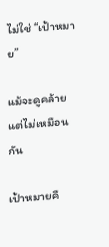ไม่ใช่ “เป้าหมาย”

แม้จะดูคล้าย แต่ไม่เหมือนกัน

เป้าหมายคื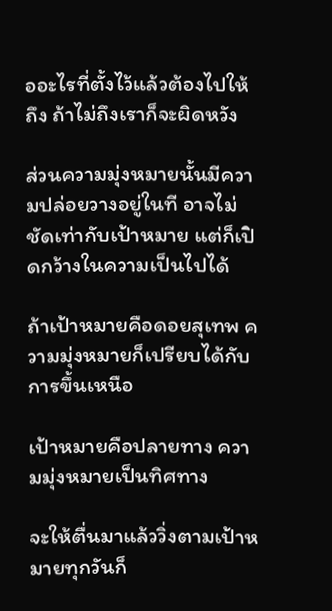ออะไรที่ตั้งไว้แล้วต้องไปให้ถึง ถ้าไม่ถึงเราก็จะผิดหวัง

ส่วนความมุ่งหมายนั้นมีความปล่อยวางอยู่ในที อาจไม่ชัดเท่ากับเป้าหมาย แต่ก็เปิดกว้างในความเป็นไปได้

ถ้าเป้าหมายคือดอยสุเทพ ความมุ่งหมายก็เปรียบได้กับการขึ้นเหนือ

เป้าหมายคือปลายทาง ความมุ่งหมายเป็นทิศทาง

จะให้ตื่นมาแล้ววิ่งตามเป้าหมายทุกวันก็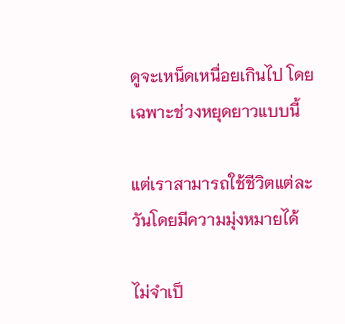ดูจะเหน็ดเหนื่อยเกินไป โดยเฉพาะช่วงหยุดยาวแบบนี้

แต่เราสามารถใช้ชีวิตแต่ละวันโดยมีความมุ่งหมายได้

ไม่จำเป็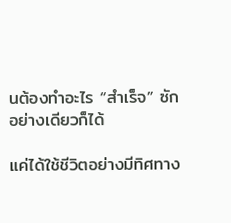นต้องทำอะไร “สำเร็จ” ซักอย่างเดียวก็ได้

แค่ได้ใช้ชีวิตอย่างมีทิศทาง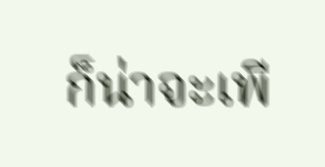ก็น่าจะเพี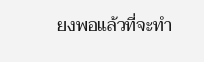ยงพอแล้วที่จะทำ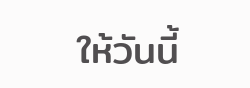ให้วันนี้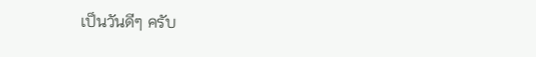เป็นวันดีๆ ครับ